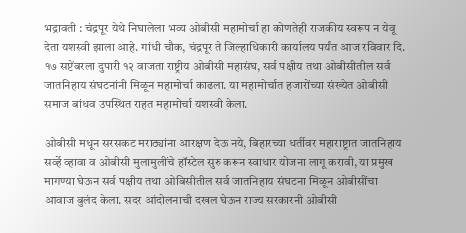भद्रावती : चंद्रपूर येथे निघालेला भव्य ओबीसी महामोर्चा हा कोणतेही राजकीय स्वरूप न येवू देता यशस्वी झाला आहे. गांधी चौक, चंद्रपूर ते जिल्हाधिकारी कार्यालय पर्यंत आज रविवार दि. १७ सप्टेंबरला दुपारी १२ वाजता राष्ट्रीय ओबीसी महासंघ, सर्व पक्षीय तथा ओबीसीतील सर्व जातनिहाय संघटनांनी मिळून महामोर्चा काढला. या महामोर्चात हजारोंच्या संख्येत ओबीसी समाज बांधव उपस्थित राहत महामोर्चा यशस्वी केला.

ओबीसी मधून सरसकट मराठ्यांना आरक्षण देऊ नये, बिहारच्या धर्तीवर महाराष्ट्रात जातनिहाय सर्व्हे व्हावा व ओबीसी मुलामुलींचे हॉस्टेल सुरु करून स्वाधार योजना लागू करावी, या प्रमुख मागण्या घेऊन सर्व पक्षीय तथा ओबिसीतील सर्व जातनिहाय संघटना मिळून ओबीसींचा आवाज बुलंद केला. सदर आंदोलनाची दखल घेऊन राज्य सरकारनी ओबीसी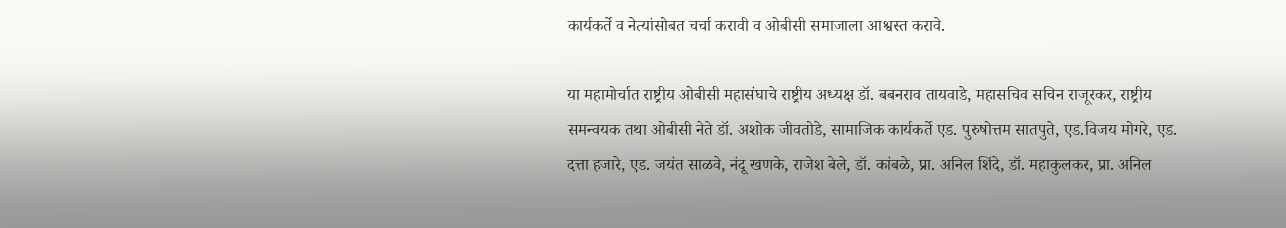कार्यकर्ते व नेत्यांसोबत चर्चा करावी व ओबीसी समाजाला आश्वस्त करावे.

या महामोर्चात राष्ट्रीय ओबीसी महासंघाचे राष्ट्रीय अध्यक्ष डॉ. बबनराव तायवाडे, महासचिव सचिन राजूरकर, राष्ट्रीय समन्वयक तथा ओबीसी नेते डॉ. अशोक जीवतोडे, सामाजिक कार्यकर्ते एड. पुरुषोत्तम सातपुते, एड.विजय मोगरे, एड. दत्ता हजारे, एड. जयंत साळवे, नंदू खणके, राजेश बेले, डॉ. कांबळे, प्रा. अनिल शिंदे, डॉ. महाकुलकर, प्रा. अनिल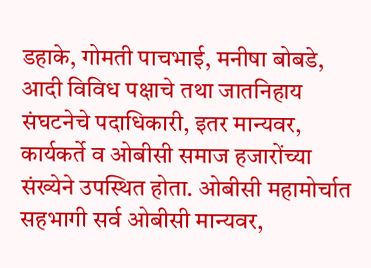डहाके, गोमती पाचभाई, मनीषा बोबडे, आदी विविध पक्षाचे तथा जातनिहाय संघटनेचे पदाधिकारी, इतर मान्यवर, कार्यकर्ते व ओबीसी समाज हजारोंच्या संख्येने उपस्थित होता. ओबीसी महामोर्चात सहभागी सर्व ओबीसी मान्यवर,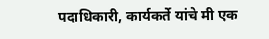पदाधिकारी, कार्यकर्ते यांचे मी एक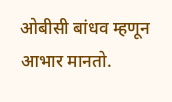ओबीसी बांधव म्हणून आभार मानतो.